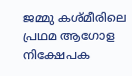ജമ്മു കശ്മീരിലെ പ്രഥമ ആഗോള നിക്ഷേപക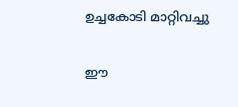ഉച്ചകോടി മാറ്റിവച്ചു

ഈ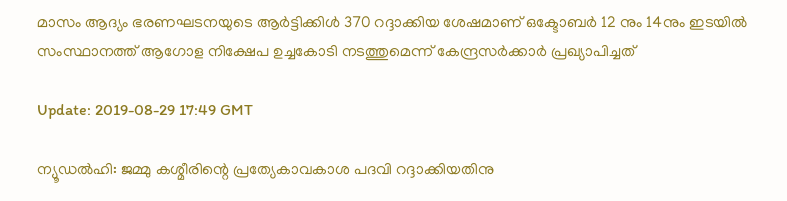മാസം ആദ്യം ഭരണഘടനയുടെ ആര്‍ട്ടിക്കിള്‍ 370 റദ്ദാക്കിയ ശേഷമാണ് ഒക്ടോബര്‍ 12 നും 14നും ഇടയില്‍ സംസ്ഥാനത്ത് ആഗോള നിക്ഷേപ ഉച്ചകോടി നടത്തുമെന്ന് കേന്ദ്രസര്‍ക്കാര്‍ പ്രഖ്യാപിച്ചത്

Update: 2019-08-29 17:49 GMT

ന്യൂഡല്‍ഹി: ജമ്മു കശ്മീരിന്റെ പ്രത്യേകാവകാശ പദവി റദ്ദാക്കിയതിനു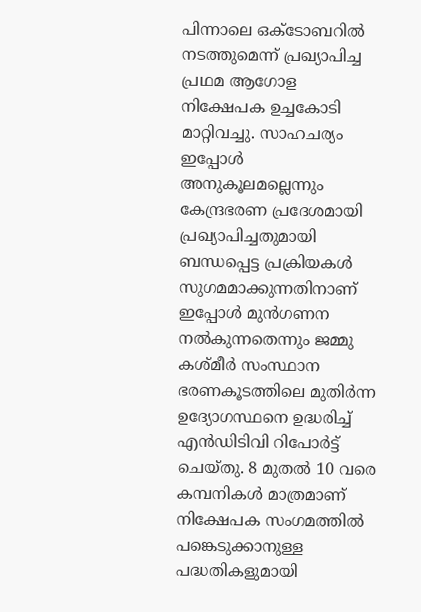പിന്നാലെ ഒക്ടോബറില്‍ നടത്തുമെന്ന് പ്രഖ്യാപിച്ച പ്രഥമ ആഗോള നിക്ഷേപക ഉച്ചകോടി മാറ്റിവച്ചു. സാഹചര്യം ഇപ്പോള്‍ അനുകൂലമല്ലെന്നും കേന്ദ്രഭരണ പ്രദേശമായി പ്രഖ്യാപിച്ചതുമായി ബന്ധപ്പെട്ട പ്രക്രിയകള്‍ സുഗമമാക്കുന്നതിനാണ് ഇപ്പോള്‍ മുന്‍ഗണന നല്‍കുന്നതെന്നും ജമ്മു കശ്മീര്‍ സംസ്ഥാന ഭരണകൂടത്തിലെ മുതിര്‍ന്ന ഉദ്യോഗസ്ഥനെ ഉദ്ധരിച്ച് എന്‍ഡിടിവി റിപോര്‍ട്ട് ചെയ്തു. 8 മുതല്‍ 10 വരെ കമ്പനികള്‍ മാത്രമാണ് നിക്ഷേപക സംഗമത്തില്‍ പങ്കെടുക്കാനുള്ള പദ്ധതികളുമായി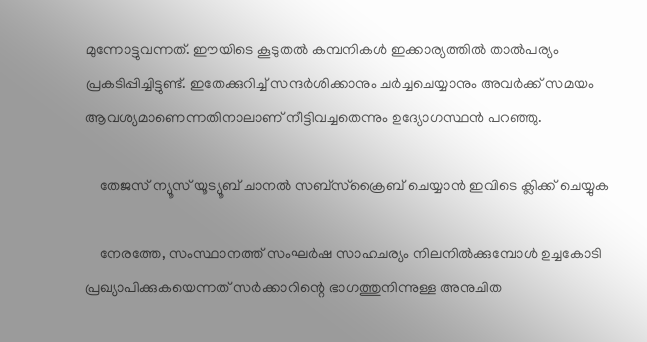മുന്നോട്ടുവന്നത്. ഈയിടെ കൂടുതല്‍ കമ്പനികള്‍ ഇക്കാര്യത്തില്‍ താല്‍പര്യം പ്രകടിപ്പിച്ചിട്ടുണ്ട്. ഇതേക്കുറിച്ച് സന്ദര്‍ശിക്കാനും ചര്‍ച്ചചെയ്യാനും അവര്‍ക്ക് സമയം ആവശ്യമാണെന്നതിനാലാണ് നീട്ടിവച്ചതെന്നും ഉദ്യോഗസ്ഥന്‍ പറഞ്ഞു.

    തേജസ് ന്യൂസ് യൂട്യൂബ് ചാനല്‍ സബ്‌സ്‌ക്രൈബ് ചെയ്യാന്‍ ഇവിടെ ക്ലിക്ക് ചെയ്യുക

    നേരത്തേ, സംസ്ഥാനത്ത് സംഘര്‍ഷ സാഹചര്യം നിലനില്‍ക്കുമ്പോള്‍ ഉച്ചകോടി പ്രഖ്യാപിക്കുകയെന്നത് സര്‍ക്കാറിന്റെ ഭാഗത്തുനിന്നുള്ള അനുചിത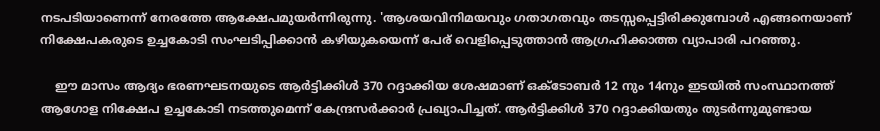നടപടിയാണെന്ന് നേരത്തേ ആക്ഷേപമുയര്‍ന്നിരുന്നു. 'ആശയവിനിമയവും ഗതാഗതവും തടസ്സപ്പെട്ടിരിക്കുമ്പോള്‍ എങ്ങനെയാണ് നിക്ഷേപകരുടെ ഉച്ചകോടി സംഘടിപ്പിക്കാന്‍ കഴിയുകയെന്ന് പേര് വെളിപ്പെടുത്താന്‍ ആഗ്രഹിക്കാത്ത വ്യാപാരി പറഞ്ഞു.

    ഈ മാസം ആദ്യം ഭരണഘടനയുടെ ആര്‍ട്ടിക്കിള്‍ 370 റദ്ദാക്കിയ ശേഷമാണ് ഒക്ടോബര്‍ 12 നും 14നും ഇടയില്‍ സംസ്ഥാനത്ത് ആഗോള നിക്ഷേപ ഉച്ചകോടി നടത്തുമെന്ന് കേന്ദ്രസര്‍ക്കാര്‍ പ്രഖ്യാപിച്ചത്. ആര്‍ട്ടിക്കിള്‍ 370 റദ്ദാക്കിയതും തുടര്‍ന്നുമുണ്ടായ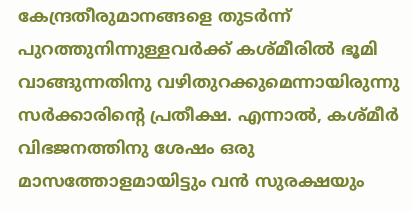കേന്ദ്രതീരുമാനങ്ങളെ തുടര്‍ന്ന് പുറത്തുനിന്നുള്ളവര്‍ക്ക് കശ്മീരില്‍ ഭൂമി വാങ്ങുന്നതിനു വഴിതുറക്കുമെന്നായിരുന്നു സര്‍ക്കാരിന്റെ പ്രതീക്ഷ. എന്നാല്‍, കശ്മീര്‍ വിഭജനത്തിനു ശേഷം ഒരു മാസത്തോളമായിട്ടും വന്‍ സുരക്ഷയും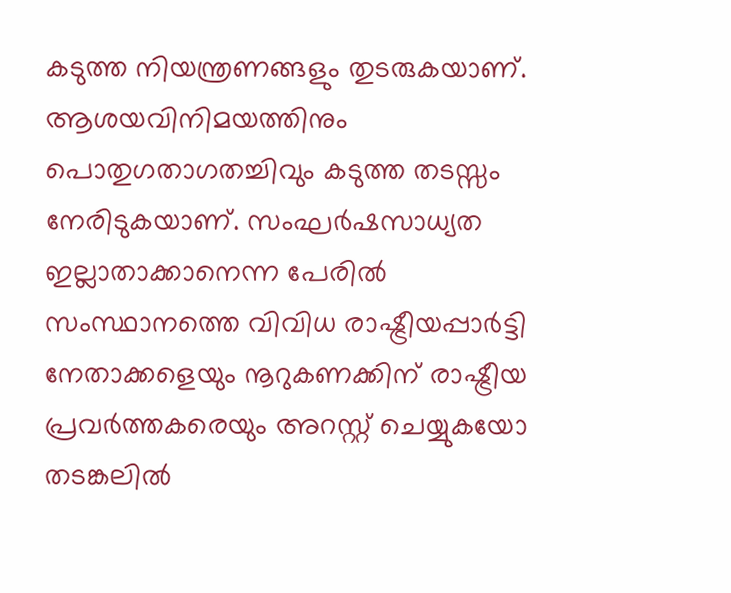കടുത്ത നിയന്ത്രണങ്ങളും തുടരുകയാണ്. ആശയവിനിമയത്തിനും പൊതുഗതാഗതച്ചിവും കടുത്ത തടസ്സം നേരിടുകയാണ്. സംഘര്‍ഷസാധ്യത ഇല്ലാതാക്കാനെന്ന പേരില്‍ സംസ്ഥാനത്തെ വിവിധ രാഷ്ട്രീയപ്പാര്‍ട്ടി നേതാക്കളെയും നൂറുകണക്കിന് രാഷ്ട്രീയ പ്രവര്‍ത്തകരെയും അറസ്റ്റ് ചെയ്യുകയോ തടങ്കലില്‍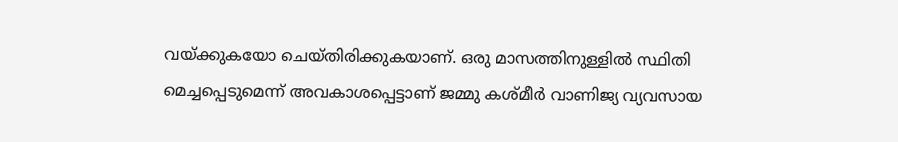വയ്ക്കുകയോ ചെയ്തിരിക്കുകയാണ്. ഒരു മാസത്തിനുള്ളില്‍ സ്ഥിതി മെച്ചപ്പെടുമെന്ന് അവകാശപ്പെട്ടാണ് ജമ്മു കശ്മീര്‍ വാണിജ്യ വ്യവസായ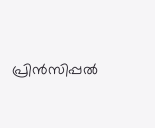പ്രിന്‍സിപ്പല്‍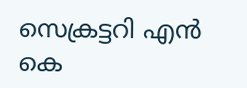സെക്രട്ടറി എന്‍ കെ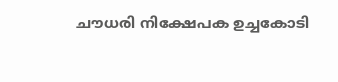ചൗധരി നിക്ഷേപക ഉച്ചകോടി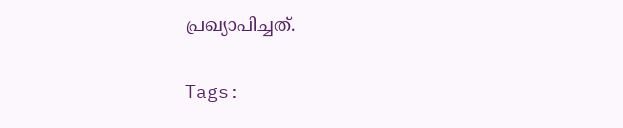പ്രഖ്യാപിച്ചത്.

Tags: